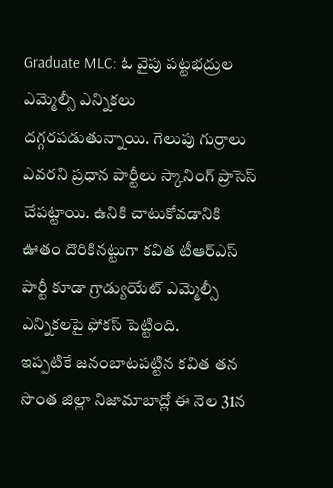Graduate MLC: ఓ వైపు పట్టభద్రుల ఎమ్మెల్సీ ఎన్నికలు దగ్గరపడుతున్నాయి. గెలుపు గుర్రాలు ఎవరని ప్రధాన పార్టీలు స్కానింగ్ ప్రాసెస్ చేపట్టాయి. ఉనికి చాటుకోవడానికి ఊతం దొరికినట్టుగా కవిత టీఆర్ఎస్ పార్టీ కూడా గ్రాడ్యుయేట్ ఎమ్మెల్సీ ఎన్నికలపై ఫోకస్ పెట్టింది.
ఇప్పటికే జనంబాటపట్టిన కవిత తన సొంత జిల్లా నిజామాబాద్లో ఈ నెల 31న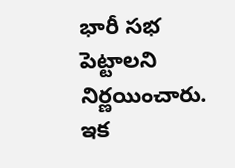భారీ సభ పెట్టాలని నిర్ణయించారు. ఇక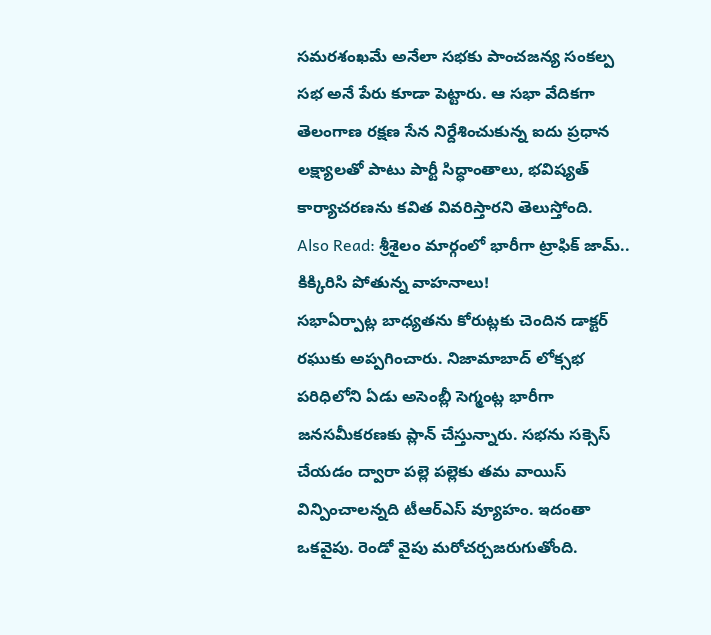సమరశంఖమే అనేలా సభకు పాంచజన్య సంకల్ప సభ అనే పేరు కూడా పెట్టారు. ఆ సభా వేదికగా తెలంగాణ రక్షణ సేన నిర్దేశించుకున్న ఐదు ప్రధాన లక్ష్యాలతో పాటు పార్టీ సిద్ధాంతాలు, భవిష్యత్ కార్యాచరణను కవిత వివరిస్తారని తెలుస్తోంది.
Also Read: శ్రీశైలం మార్గంలో భారీగా ట్రాఫిక్ జామ్.. కిక్కిరిసి పోతున్న వాహనాలు!
సభాఏర్పాట్ల బాధ్యతను కోరుట్లకు చెందిన డాక్టర్ రఘుకు అప్పగించారు. నిజామాబాద్ లోక్సభ పరిధిలోని ఏడు అసెంబ్లీ సెగ్మంట్ల భారీగా జనసమీకరణకు ప్లాన్ చేస్తున్నారు. సభను సక్సెస్ చేయడం ద్వారా పల్లె పల్లెకు తమ వాయిస్ విన్పించాలన్నది టీఆర్ఎస్ వ్యూహం. ఇదంతా ఒకవైపు. రెండో వైపు మరోచర్చజరుగుతోంది.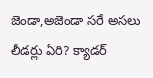జెండా,అజెండా సరే అసలు లీడర్లు ఏరి? క్యాడర్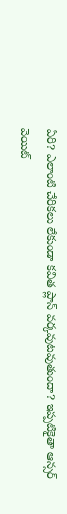ఏరి? ఎలాంటి చేరికలు లేకుండా కవిత ప్లాన్ వర్కవుటవుతుందా? ఇప్పటికైతా ఆన్సర్ వెయిట్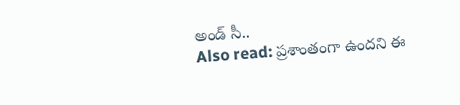అండ్ సీ..
Also read: ప్రశాంతంగా ఉందని ఈ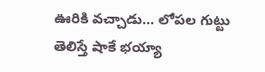ఊరికి వచ్చాడు… లోపల గుట్టు తెలిస్తే షాకే భయ్యా